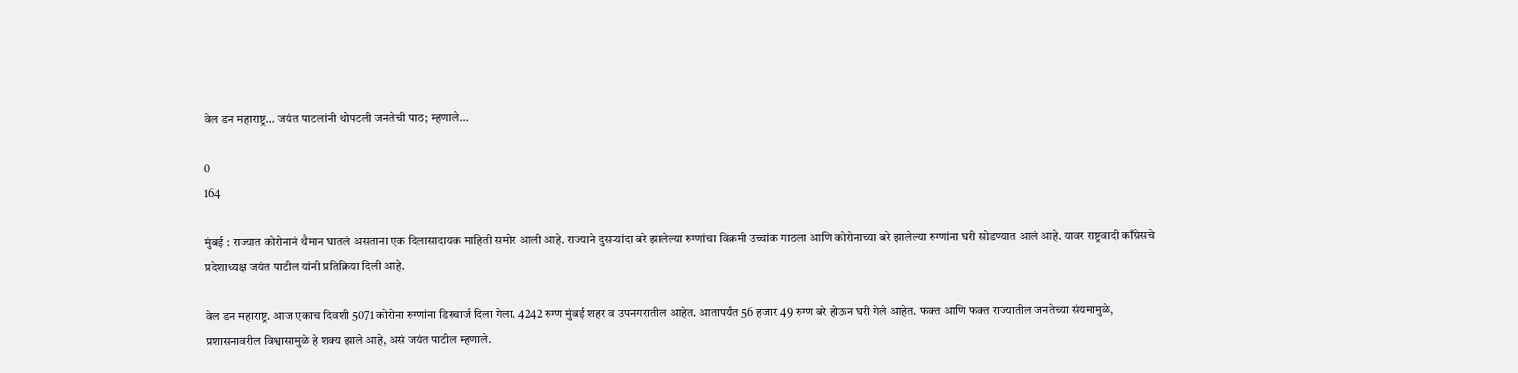वेल डन महाराष्ट्र… जयंत पाटलांनी थोपटली जनतेची पाठ; म्हणाले…

0
164

मुंबई : राज्यात कोरोनानं थैमान घातलं असताना एक दिलासादायक माहिती समोर आली आहे. राज्याने दुसऱ्यांदा बरे झालेल्या रुग्णांचा विक्रमी उच्चांक गाठला आणि कोरोनाच्या बरे झालेल्या रुग्णांना घरी सोडण्यात आलं आहे. यावर राष्ट्रवादी काँग्रेसचे प्रदेशाध्यक्ष जयंत पाटील यांनी प्रतिक्रिया दिली आहे.

वेल डन महाराष्ट्र. आज एकाच दिवशी 5071 कोरोना रुग्णांना डिस्चार्ज दिला गेला. 4242 रुग्ण मुंबई शहर व उपनगरातील आहेत. आतापर्यंत 56 हजार 49 रुग्ण बरे होऊन घरी गेले आहेत. फक्त आणि फक्त राज्यातील जनतेच्या संयमामुळे, प्रशासनावरील विश्वासामुळे हे शक्य झाले आहे, असं जयंत पाटील म्हणाले.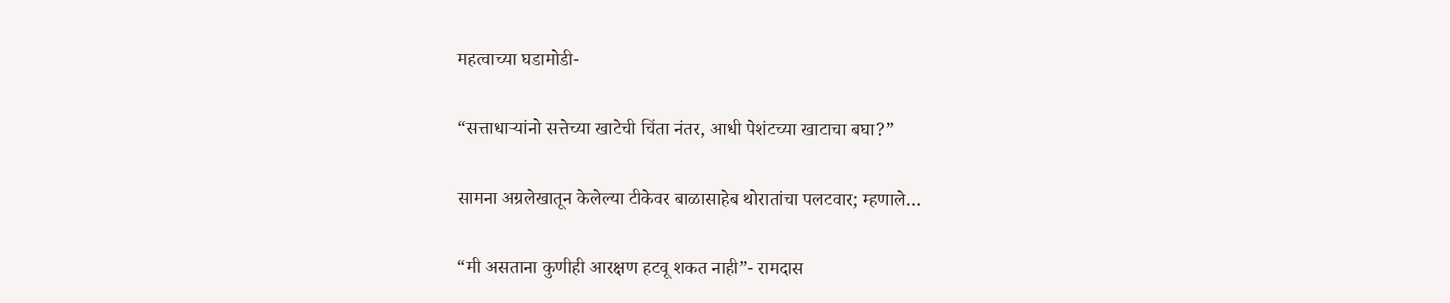महत्वाच्या घडामोडी-

“सत्ताधाऱ्यांनो सत्तेच्या खाटेची चिंता नंतर, आधी पेशंटच्या खाटाचा बघा?”

सामना अग्रलेखातून केलेल्या टीकेवर बाळासाहेब थोरातांचा पलटवार; म्हणाले…

“मी असताना कुणीही आरक्षण हटवू शकत नाही”- रामदास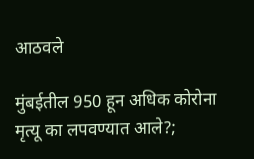आठवले

मुंबईतील 950 हून अधिक कोरोना मृत्यू का लपवण्यात आले?;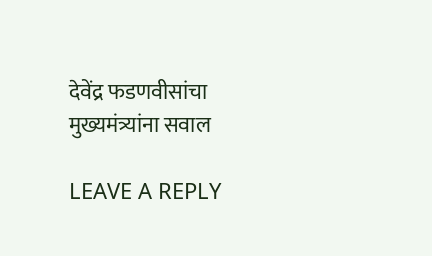देवेंद्र फडणवीसांचा मुख्यमंत्र्यांना सवाल

LEAVE A REPLY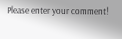Please enter your comment!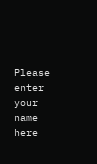Please enter your name here